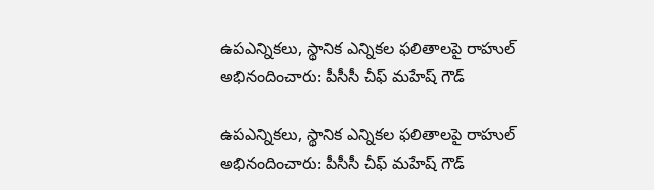ఉపఎన్నికలు, స్థానిక ఎన్నికల ఫలితాలపై రాహుల్ అభినందించారు: పీసీసీ చీఫ్ మహేష్ గౌడ్

ఉపఎన్నికలు, స్థానిక ఎన్నికల ఫలితాలపై రాహుల్ అభినందించారు: పీసీసీ చీఫ్ మహేష్ గౌడ్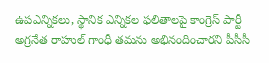ఉపఎన్నికలు, స్థానిక ఎన్నికల ఫలితాలపై కాంగ్రెస్ పార్టీ అగ్రనేత రాహుల్ గాంధీ తమను అభినందించారని పీసీసీ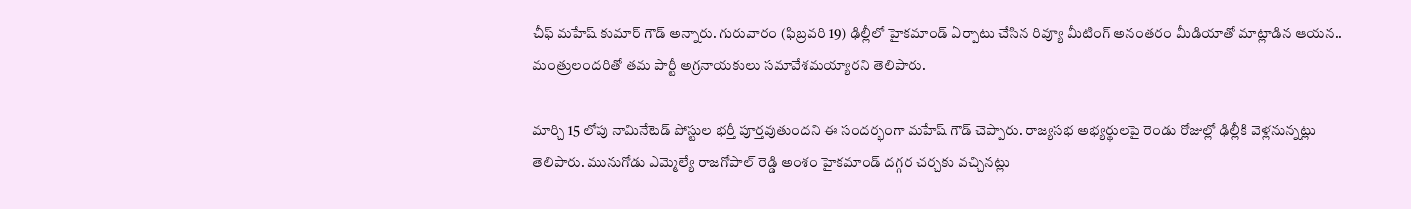చీఫ్ మహేష్ కుమార్ గౌడ్ అన్నారు. గురువారం (ఫిబ్రవరి 19) ఢిల్లీలో హైకమాండ్ ఏర్పాటు చేసిన రివ్యూ మీటింగ్ అనంతరం మీడియాతో మాట్లాడిన ఆయన.. మంత్రులందరితో తమ పార్టీ అగ్రనాయకులు సమావేశమయ్యారని తెలిపారు.

మార్చి 15 లోపు నామినేటెడ్ పోస్టుల భర్తీ పూర్తవుతుందని ఈ సందర్భంగా మహేష్ గౌడ్ చెప్పారు. రాజ్యసభ అభ్యర్థులపై రెండు రోజుల్లో ఢిల్లీకి వెళ్లనున్నట్లు తెలిపారు. మునుగోడు ఎమ్మెల్యే రాజగోపాల్ రెడ్డి అంశం హైకమాండ్ దగ్గర చర్చకు వచ్చినట్లు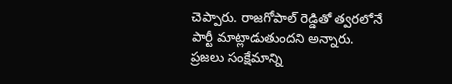చెప్పారు. రాజగోపాల్ రెడ్డితో త్వరలోనే పార్టీ మాట్లాడుతుందని అన్నారు.  ప్రజలు సంక్షేమాన్ని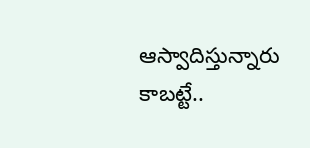ఆస్వాదిస్తున్నారు కాబట్టే..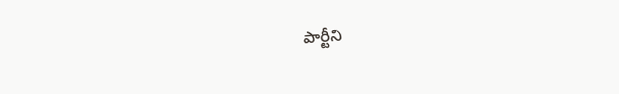పార్టీని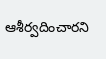ఆశీర్వదించారని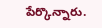పేర్కొన్నారు.